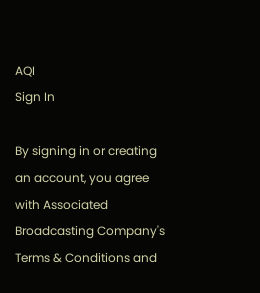AQI
Sign In

By signing in or creating an account, you agree with Associated Broadcasting Company's Terms & Conditions and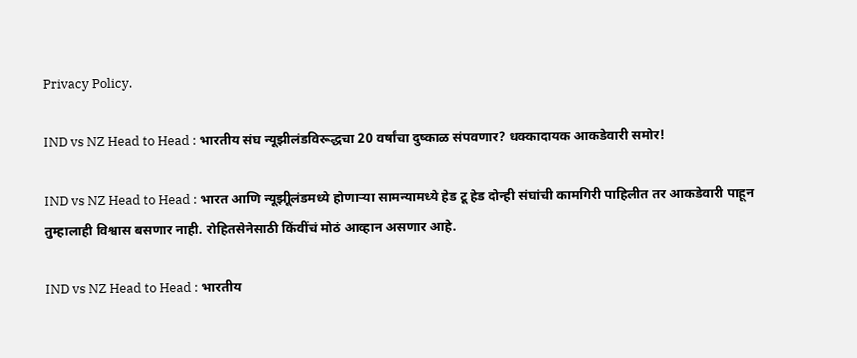Privacy Policy.

IND vs NZ Head to Head : भारतीय संघ न्यूझीलंडविरूद्धचा 20 वर्षांचा दुष्काळ संपवणार? धक्कादायक आकडेवारी समोर!

IND vs NZ Head to Head : भारत आणि न्यूझीूलंडमध्ये होणाऱ्या सामन्यामध्ये हेड टू हेड दोन्ही संघांची कामगिरी पाहिलीत तर आकडेवारी पाहून तुम्हालाही विश्वास बसणार नाही. रोहितसेनेसाठी किंवींचं मोठं आव्हान असणार आहे.

IND vs NZ Head to Head : भारतीय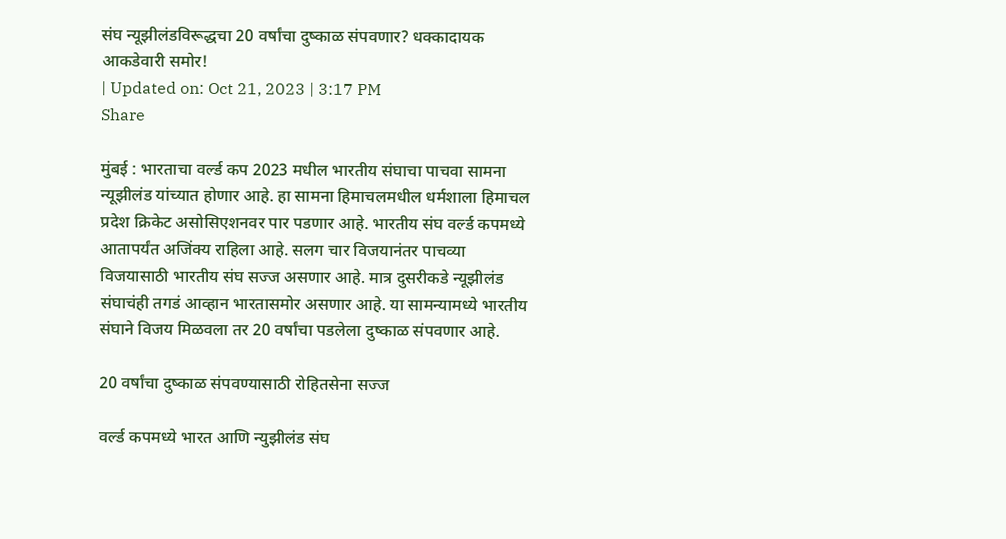संघ न्यूझीलंडविरूद्धचा 20 वर्षांचा दुष्काळ संपवणार? धक्कादायक आकडेवारी समोर!
| Updated on: Oct 21, 2023 | 3:17 PM
Share

मुंबई : भारताचा वर्ल्ड कप 2023 मधील भारतीय संघाचा पाचवा सामना न्यूझीलंड यांच्यात होणार आहे. हा सामना हिमाचलमधील धर्मशाला हिमाचल प्रदेश क्रिकेट असोसिएशनवर पार पडणार आहे. भारतीय संघ वर्ल्ड कपमध्ये आतापर्यंत अजिंक्य राहिला आहे. सलग चार विजयानंतर पाचव्या विजयासाठी भारतीय संघ सज्ज असणार आहे. मात्र दुसरीकडे न्यूझीलंड संघाचंही तगडं आव्हान भारतासमोर असणार आहे. या सामन्यामध्ये भारतीय संघाने विजय मिळवला तर 20 वर्षांचा पडलेला दुष्काळ संपवणार आहे.

20 वर्षांचा दुष्काळ संपवण्यासाठी रोहितसेना सज्ज

वर्ल्ड कपमध्ये भारत आणि न्युझीलंड संघ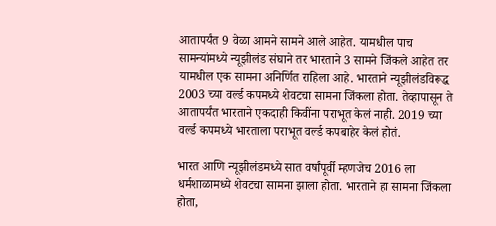आतापर्यंत 9 वेळा आमने सामने आले आहेत. यामधील पाच सामन्यांमध्ये न्यूझीलंड संघाने तर भारताने 3 सामने जिंकले आहेत तर यामधील एक सामना अनिर्णित राहिला आहे. भारताने न्यूझीलंडविरूद्ध 2003 च्या वर्ल्ड कपमध्ये शेवटचा सामना जिंकला होता. तेव्हापासून ते आतापर्यंत भारताने एकदाही किवींना पराभूत केलं नाही. 2019 च्या वर्ल्ड कपमध्ये भारताला पराभूत वर्ल्ड कपबाहेर केलं होतं.

भारत आणि न्यूझीलंडमध्ये सात वर्षांपूर्वी म्हणजेच 2016 ला धर्मशाळामध्ये शेवटचा सामना झाला होता. भारताने हा सामना जिंकला होता,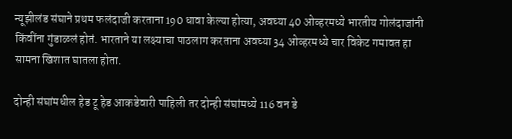न्यूझीलंड संघाने प्रथम फलंदाजी करताना 190 धावा केल्या होत्या, अवघ्या 40 ओव्हरमध्ये भारतीय गोलंदाजांनी किंवींना गुंडाळलं होतं. भारताने या लक्ष्याचा पाठलाग करताना अवघ्या 34 ओव्हरमध्ये चार विकेट गमावत हा सामना खिशात घातला होता.

दोन्ही संघांमधील हेड टू हेड आकडेवारी पाहिली तर दोन्ही संघांमध्ये 116 वन डे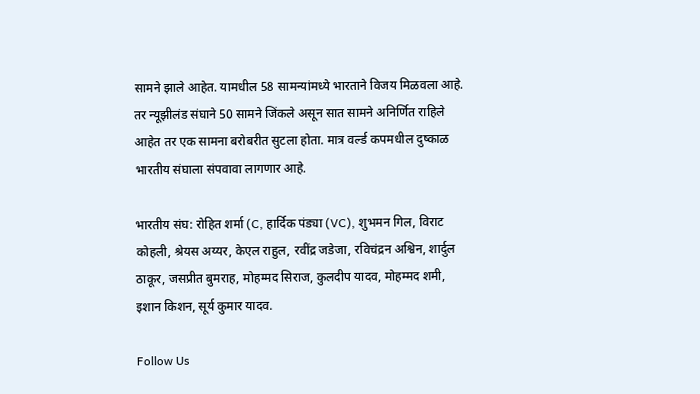सामने झाले आहेत. यामधील 58 सामन्यांमध्ये भारताने विजय मिळवला आहे. तर न्यूझीलंड संघाने 50 सामने जिंकले असून सात सामने अनिर्णित राहिले आहेत तर एक सामना बरोबरीत सुटला होता. मात्र वर्ल्ड कपमधील दुष्काळ भारतीय संघाला संपवावा लागणार आहे.

भारतीय संघ: रोहित शर्मा (C, हार्दिक पंड्या (VC), शुभमन गिल, विराट कोहली, श्रेयस अय्यर, केएल राहुल, रवींद्र जडेजा, रविचंद्रन अश्विन, शार्दुल ठाकूर, जसप्रीत बुमराह, मोहम्मद सिराज, कुलदीप यादव, मोहम्मद शमी, इशान किशन, सूर्य कुमार यादव.

Follow Us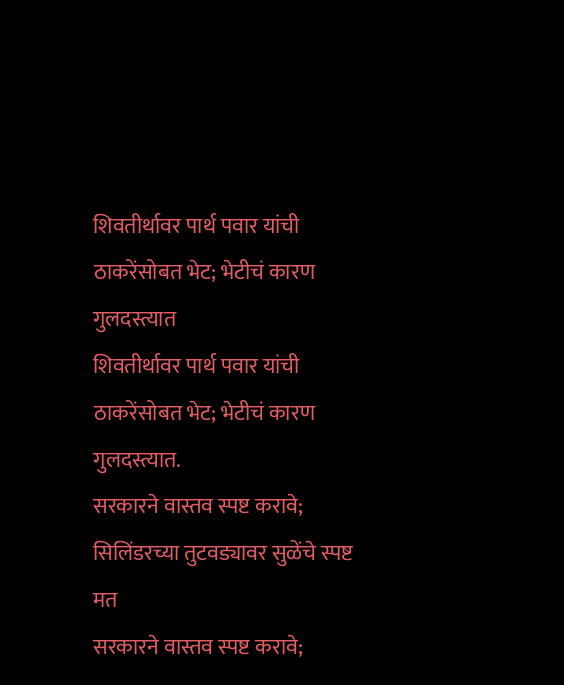शिवतीर्थावर पार्थ पवार यांची ठाकरेंसोबत भेट; भेटीचं कारण गुलदस्त्यात
शिवतीर्थावर पार्थ पवार यांची ठाकरेंसोबत भेट; भेटीचं कारण गुलदस्त्यात.
सरकारने वास्तव स्पष्ट करावे; सिलिंडरच्या तुटवड्यावर सुळेंचे स्पष्ट मत
सरकारने वास्तव स्पष्ट करावे;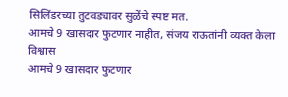सिलिंडरच्या तुटवड्यावर सुळेंचे स्पष्ट मत.
आमचे 9 खासदार फुटणार नाहीत, संजय राऊतांनी व्यक्त केला विश्वास
आमचे 9 खासदार फुटणार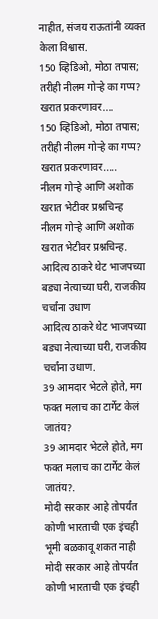नाहीत, संजय राऊतांनी व्यक्त केला विश्वास.
150 व्हिडिओ, मोठा तपास; तरीही नीलम गोऱ्हे का गप्प? खरात प्रकरणावर....
150 व्हिडिओ, मोठा तपास; तरीही नीलम गोऱ्हे का गप्प? खरात प्रकरणावर.....
नीलम गोऱ्हे आणि अशोक खरात भेटीवर प्रश्नचिन्ह
नीलम गोऱ्हे आणि अशोक खरात भेटीवर प्रश्नचिन्ह.
आदित्य ठाकरे थेट भाजपच्या बड्या नेत्याच्या घरी, राजकीय चर्चांना उधाण
आदित्य ठाकरे थेट भाजपच्या बड्या नेत्याच्या घरी, राजकीय चर्चांना उधाण.
39 आमदार भेटले होते, मग फक्त मलाच का टार्गेट केलं जातंय?
39 आमदार भेटले होते, मग फक्त मलाच का टार्गेट केलं जातंय?.
मोदी सरकार आहे तोपर्यंत कोणी भारताची एक इंचही भूमी बळकावू शकत नाही
मोदी सरकार आहे तोपर्यंत कोणी भारताची एक इंचही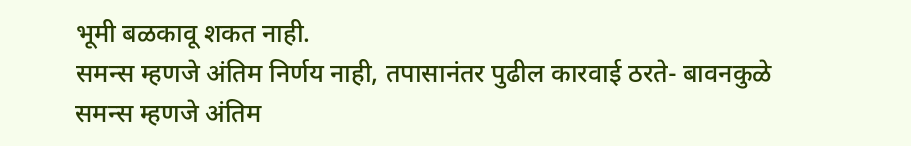भूमी बळकावू शकत नाही.
समन्स म्हणजे अंतिम निर्णय नाही, तपासानंतर पुढील कारवाई ठरते- बावनकुळे
समन्स म्हणजे अंतिम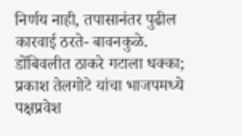निर्णय नाही, तपासानंतर पुढील कारवाई ठरते- बावनकुळे.
डोंबिवलीत ठाकरे गटाला धक्का; प्रकाश तेलगोटे यांचा भाजपमध्ये पक्षप्रवेश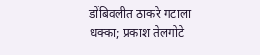डोंबिवलीत ठाकरे गटाला धक्का; प्रकाश तेलगोटे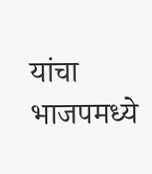यांचा भाजपमध्ये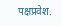पक्षप्रवेश.